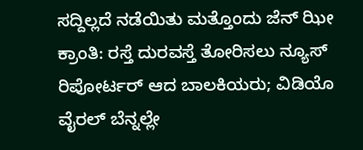ಸದ್ದಿಲ್ಲದೆ ನಡೆಯಿತು ಮತ್ತೊಂದು ಜೆನ್ ಝೀ ಕ್ರಾಂತಿ: ರಸ್ತೆ ದುರವಸ್ತೆ ತೋರಿಸಲು ನ್ಯೂಸ್ ರಿಪೋರ್ಟರ್ ಆದ ಬಾಲಕಿಯರು; ವಿಡಿಯೊ ವೈರಲ್ ಬೆನ್ನಲ್ಲೇ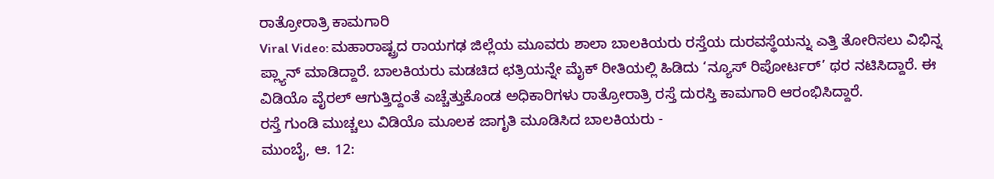ರಾತ್ರೋರಾತ್ರಿ ಕಾಮಗಾರಿ
Viral Video: ಮಹಾರಾಷ್ಟ್ರದ ರಾಯಗಢ ಜಿಲ್ಲೆಯ ಮೂವರು ಶಾಲಾ ಬಾಲಕಿಯರು ರಸ್ತೆಯ ದುರವಸ್ಥೆಯನ್ನು ಎತ್ತಿ ತೋರಿಸಲು ವಿಭಿನ್ನ ಪ್ಲ್ಯಾನ್ ಮಾಡಿದ್ದಾರೆ. ಬಾಲಕಿಯರು ಮಡಚಿದ ಛತ್ರಿಯನ್ನೇ ಮೈಕ್ ರೀತಿಯಲ್ಲಿ ಹಿಡಿದು ‘ನ್ಯೂಸ್ ರಿಪೋರ್ಟರ್’ ಥರ ನಟಿಸಿದ್ದಾರೆ. ಈ ವಿಡಿಯೊ ವೈರಲ್ ಆಗುತ್ತಿದ್ದಂತೆ ಎಚ್ಚೆತ್ತುಕೊಂಡ ಅಧಿಕಾರಿಗಳು ರಾತ್ರೋರಾತ್ರಿ ರಸ್ತೆ ದುರಸ್ತಿ ಕಾಮಗಾರಿ ಆರಂಭಿಸಿದ್ದಾರೆ.
ರಸ್ತೆ ಗುಂಡಿ ಮುಚ್ಚಲು ವಿಡಿಯೊ ಮೂಲಕ ಜಾಗೃತಿ ಮೂಡಿಸಿದ ಬಾಲಕಿಯರು -
ಮುಂಬೈ, ಆ. 12: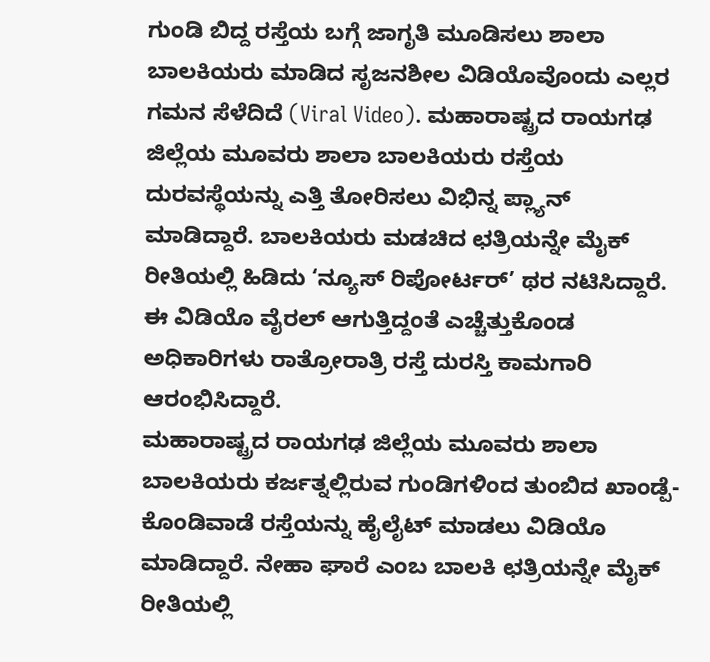ಗುಂಡಿ ಬಿದ್ದ ರಸ್ತೆಯ ಬಗ್ಗೆ ಜಾಗೃತಿ ಮೂಡಿಸಲು ಶಾಲಾ ಬಾಲಕಿಯರು ಮಾಡಿದ ಸೃಜನಶೀಲ ವಿಡಿಯೊವೊಂದು ಎಲ್ಲರ ಗಮನ ಸೆಳೆದಿದೆ (Viral Video). ಮಹಾರಾಷ್ಟ್ರದ ರಾಯಗಢ ಜಿಲ್ಲೆಯ ಮೂವರು ಶಾಲಾ ಬಾಲಕಿಯರು ರಸ್ತೆಯ ದುರವಸ್ಥೆಯನ್ನು ಎತ್ತಿ ತೋರಿಸಲು ವಿಭಿನ್ನ ಪ್ಲ್ಯಾನ್ ಮಾಡಿದ್ದಾರೆ. ಬಾಲಕಿಯರು ಮಡಚಿದ ಛತ್ರಿಯನ್ನೇ ಮೈಕ್ ರೀತಿಯಲ್ಲಿ ಹಿಡಿದು ‘ನ್ಯೂಸ್ ರಿಪೋರ್ಟರ್’ ಥರ ನಟಿಸಿದ್ದಾರೆ. ಈ ವಿಡಿಯೊ ವೈರಲ್ ಆಗುತ್ತಿದ್ದಂತೆ ಎಚ್ಚೆತ್ತುಕೊಂಡ ಅಧಿಕಾರಿಗಳು ರಾತ್ರೋರಾತ್ರಿ ರಸ್ತೆ ದುರಸ್ತಿ ಕಾಮಗಾರಿ ಆರಂಭಿಸಿದ್ದಾರೆ.
ಮಹಾರಾಷ್ಟ್ರದ ರಾಯಗಢ ಜಿಲ್ಲೆಯ ಮೂವರು ಶಾಲಾ ಬಾಲಕಿಯರು ಕರ್ಜತ್ನಲ್ಲಿರುವ ಗುಂಡಿಗಳಿಂದ ತುಂಬಿದ ಖಾಂಡ್ಪೆ-ಕೊಂಡಿವಾಡೆ ರಸ್ತೆಯನ್ನು ಹೈಲೈಟ್ ಮಾಡಲು ವಿಡಿಯೊ ಮಾಡಿದ್ದಾರೆ. ನೇಹಾ ಘಾರೆ ಎಂಬ ಬಾಲಕಿ ಛತ್ರಿಯನ್ನೇ ಮೈಕ್ ರೀತಿಯಲ್ಲಿ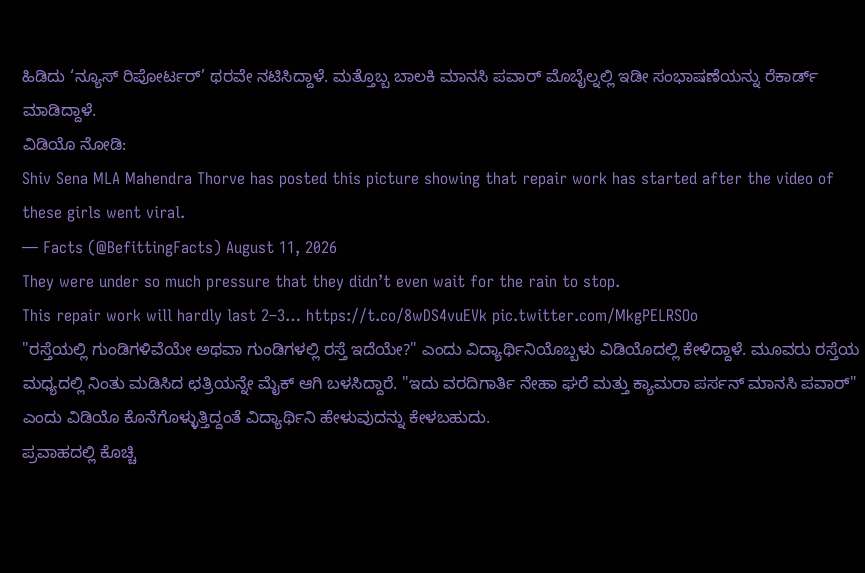ಹಿಡಿದು ‘ನ್ಯೂಸ್ ರಿಪೋರ್ಟರ್’ ಥರವೇ ನಟಿಸಿದ್ದಾಳೆ. ಮತ್ತೊಬ್ಬ ಬಾಲಕಿ ಮಾನಸಿ ಪವಾರ್ ಮೊಬೈಲ್ನಲ್ಲಿ ಇಡೀ ಸಂಭಾಷಣೆಯನ್ನು ರೆಕಾರ್ಡ್ ಮಾಡಿದ್ದಾಳೆ.
ವಿಡಿಯೊ ನೋಡಿ:
Shiv Sena MLA Mahendra Thorve has posted this picture showing that repair work has started after the video of these girls went viral.
— Facts (@BefittingFacts) August 11, 2026
They were under so much pressure that they didn’t even wait for the rain to stop.
This repair work will hardly last 2–3… https://t.co/8wDS4vuEVk pic.twitter.com/MkgPELRSOo
"ರಸ್ತೆಯಲ್ಲಿ ಗುಂಡಿಗಳಿವೆಯೇ ಅಥವಾ ಗುಂಡಿಗಳಲ್ಲಿ ರಸ್ತೆ ಇದೆಯೇ?" ಎಂದು ವಿದ್ಯಾರ್ಥಿನಿಯೊಬ್ಬಳು ವಿಡಿಯೊದಲ್ಲಿ ಕೇಳಿದ್ದಾಳೆ. ಮೂವರು ರಸ್ತೆಯ ಮಧ್ಯದಲ್ಲಿ ನಿಂತು ಮಡಿಸಿದ ಛತ್ರಿಯನ್ನೇ ಮೈಕ್ ಆಗಿ ಬಳಸಿದ್ದಾರೆ. "ಇದು ವರದಿಗಾರ್ತಿ ನೇಹಾ ಘರೆ ಮತ್ತು ಕ್ಯಾಮರಾ ಪರ್ಸನ್ ಮಾನಸಿ ಪವಾರ್" ಎಂದು ವಿಡಿಯೊ ಕೊನೆಗೊಳ್ಳುತ್ತಿದ್ದಂತೆ ವಿದ್ಯಾರ್ಥಿನಿ ಹೇಳುವುದನ್ನು ಕೇಳಬಹುದು.
ಪ್ರವಾಹದಲ್ಲಿ ಕೊಚ್ಚಿ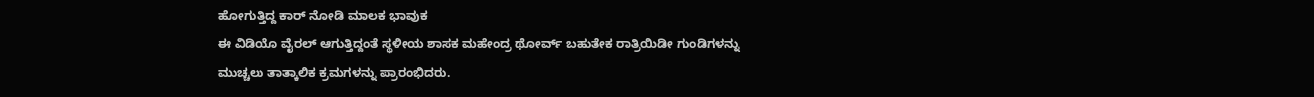ಹೋಗುತ್ತಿದ್ದ ಕಾರ್ ನೋಡಿ ಮಾಲಕ ಭಾವುಕ
ಈ ವಿಡಿಯೊ ವೈರಲ್ ಆಗುತ್ತಿದ್ದಂತೆ ಸ್ಥಳೀಯ ಶಾಸಕ ಮಹೇಂದ್ರ ಥೋರ್ವ್ ಬಹುತೇಕ ರಾತ್ರಿಯಿಡೀ ಗುಂಡಿಗಳನ್ನು ಮುಚ್ಚಲು ತಾತ್ಕಾಲಿಕ ಕ್ರಮಗಳನ್ನು ಪ್ರಾರಂಭಿದರು.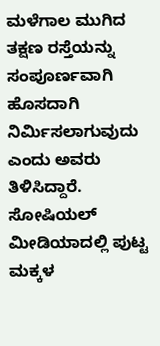ಮಳೆಗಾಲ ಮುಗಿದ ತಕ್ಷಣ ರಸ್ತೆಯನ್ನು ಸಂಪೂರ್ಣವಾಗಿ ಹೊಸದಾಗಿ ನಿರ್ಮಿಸಲಾಗುವುದು ಎಂದು ಅವರು ತಿಳಿಸಿದ್ದಾರೆ. ಸೋಷಿಯಲ್ ಮೀಡಿಯಾದಲ್ಲಿ ಪುಟ್ಟ ಮಕ್ಕಳ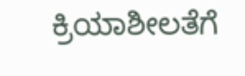ಕ್ರಿಯಾಶೀಲತೆಗೆ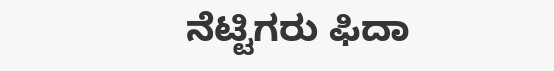ನೆಟ್ಟಿಗರು ಫಿದಾ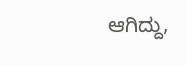ಆಗಿದ್ದು,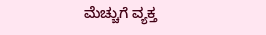ಮೆಚ್ಚುಗೆ ವ್ಯಕ್ತ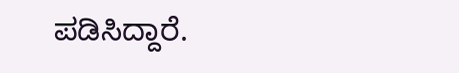ಪಡಿಸಿದ್ದಾರೆ.